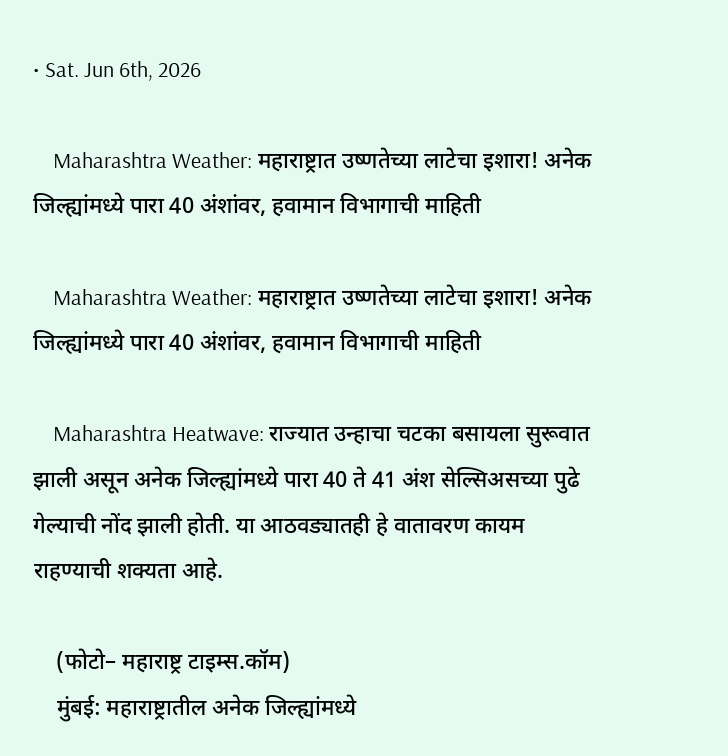• Sat. Jun 6th, 2026

    Maharashtra Weather: महाराष्ट्रात उष्णतेच्या लाटेचा इशारा! अनेक जिल्ह्यांमध्ये पारा 40 अंशांवर, हवामान विभागाची माहिती

    Maharashtra Weather: महाराष्ट्रात उष्णतेच्या लाटेचा इशारा! अनेक जिल्ह्यांमध्ये पारा 40 अंशांवर, हवामान विभागाची माहिती

    Maharashtra Heatwave: राज्यात उन्हाचा चटका बसायला सुरूवात झाली असून अनेक जिल्ह्यांमध्ये पारा 40 ते 41 अंश सेल्सिअसच्या पुढे गेल्याची नोंद झाली होती. या आठवड्यातही हे वातावरण कायम राहण्याची शक्यता आहे.

    (फोटो– महाराष्ट्र टाइम्स.कॉम)
    मुंबई: महाराष्ट्रातील अनेक जिल्ह्यांमध्ये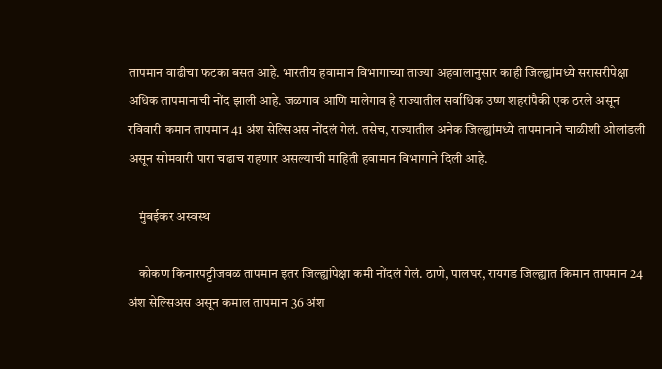तापमान वाढीचा फटका बसत आहे. भारतीय हवामान विभागाच्या ताज्या अहवालानुसार काही जिल्ह्यांमध्ये सरासरीपेक्षा अधिक तापमानाची नोंद झाली आहे. जळगाव आणि मालेगाव हे राज्यातील सर्वाधिक उष्ण शहरांपैकी एक ठरले असून रविवारी कमान तापमान 41 अंश सेल्सिअस नोंदलं गेलं. तसेच, राज्यातील अनेक जिल्ह्यांमध्ये तापमानाने चाळीशी ओलांडली असून सोमवारी पारा चढाच राहणार असल्याची माहिती हवामान विभागाने दिली आहे.

    मुंबईकर अस्वस्थ

    कोकण किनारपट्टीजवळ तापमान इतर जिल्ह्यांपेक्षा कमी नोंदलं गेलं. ठाणे, पालघर, रायगड जिल्ह्यात किमान तापमान 24 अंश सेल्सिअस असून कमाल तापमान 36 अंश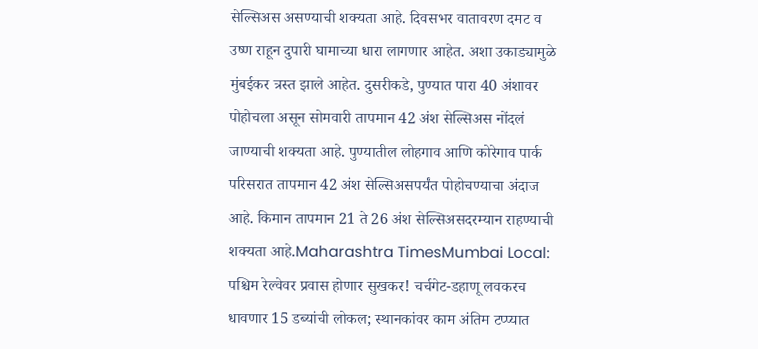सेल्सिअस असण्याची शक्यता आहे. दिवसभर वातावरण दमट व उष्ण राहून दुपारी घामाच्या धारा लागणार आहेत. अशा उकाड्यामुळे मुंबईकर त्रस्त झाले आहेत. दुसरीकडे, पुण्यात पारा 40 अंशावर पोहोचला असून सोमवारी तापमान 42 अंश सेल्सिअस नोंदलं जाण्याची शक्यता आहे. पुण्यातील लोहगाव आणि कोरेगाव पार्क परिसरात तापमान 42 अंश सेल्सिअसपर्यंत पोहोचण्याचा अंदाज आहे. किमान तापमान 21 ते 26 अंश सेल्सिअसदरम्यान राहण्याची शक्यता आहे.Maharashtra TimesMumbai Local: पश्चिम रेल्वेवर प्रवास होणार सुखकर! चर्चगेट-डहाणू लवकरच धावणार 15 डब्यांची लोकल; स्थानकांवर काम अंतिम टप्प्यात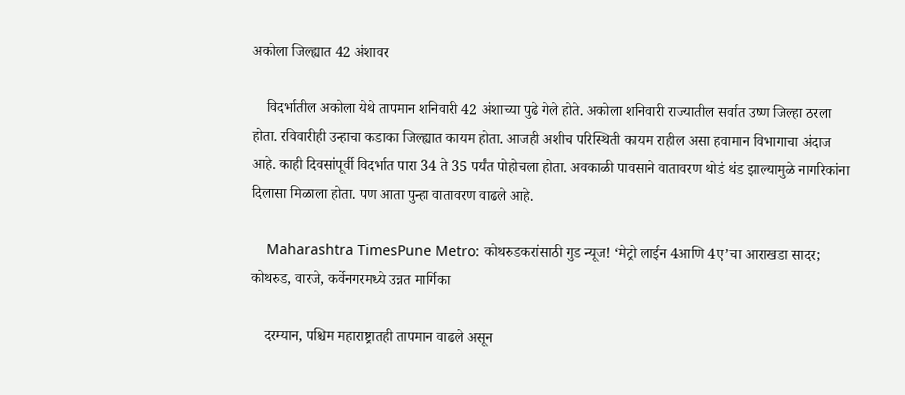अकोला जिल्ह्यात 42 अंशावर

    विदर्भातील अकोला येथे तापमान शनिवारी 42 अंशाच्या पुढे गेले होते. अकोला शनिवारी राज्यातील सर्वात उष्ण जिल्हा ठरला होता. रविवारीही उन्हाचा कडाका जिल्ह्यात कायम होता. आजही अशीच परिस्थिती कायम राहील असा हवामान विभागाचा अंदाज आहे. काही दिवसांपूर्वी विदर्भात पारा 34 ते 35 पर्यंत पोहोचला होता. अवकाळी पावसाने वातावरण थोडं थंड झाल्यामुळे नागरिकांना दिलासा मिळाला होता. पण आता पुन्हा वातावरण वाढले आहे.

    Maharashtra TimesPune Metro: कोथरुडकरांसाठी गुड न्यूज! ‘मेट्रो लाईन 4आणि 4ए’चा आराखडा सादर; कोथरुड, वारजे, कर्वेनगरमध्ये उन्नत मार्गिका

    दरम्यान, पश्चिम महाराष्ट्रातही तापमान वाढले असून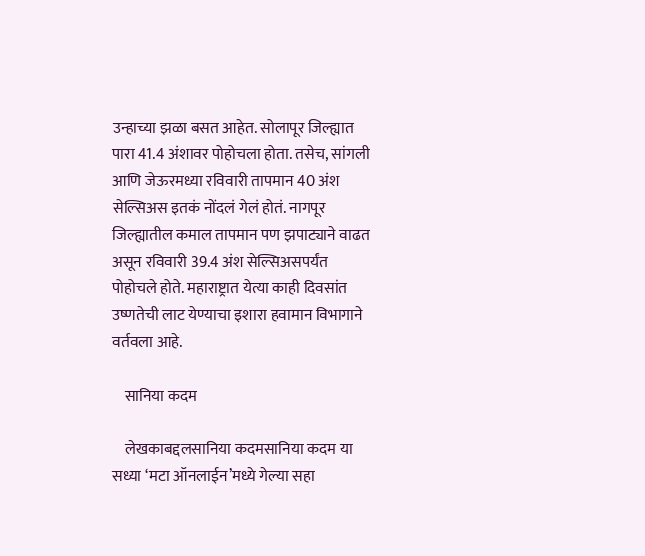उन्हाच्या झळा बसत आहेत. सोलापूर जिल्ह्यात पारा 41.4 अंशावर पोहोचला होता. तसेच, सांगली आणि जेऊरमध्या रविवारी तापमान 40 अंश सेल्सिअस इतकं नोंदलं गेलं होतं. नागपूर जिल्ह्यातील कमाल तापमान पण झपाट्याने वाढत असून रविवारी 39.4 अंश सेल्सिअसपर्यंत पोहोचले होते. महाराष्ट्रात येत्या काही दिवसांत उष्णतेची लाट येण्याचा इशारा हवामान विभागाने वर्तवला आहे.

    सानिया कदम

    लेखकाबद्दलसानिया कदमसानिया कदम या सध्या ‘मटा ऑनलाईन’मध्ये गेल्या सहा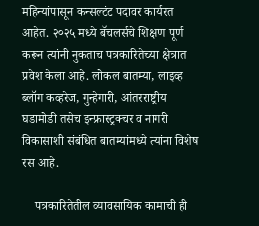महिन्यांपासून कन्सल्टंट पदावर कार्यरत आहेत. २०२५ मध्ये बॅचलर्सचे शिक्षण पूर्ण करून त्यांनी नुकताच पत्रकारितेच्या क्षेत्रात प्रवेश केला आहे. लोकल बातम्या, लाइव्ह ब्लॉग कव्हरेज, गुन्हेगारी, आंतरराष्ट्रीय घडामोडी तसेच इन्फ्रास्ट्रक्चर व नागरी विकासाशी संबंधित बातम्यांमध्ये त्यांना विशेष रस आहे.

    पत्रकारितेतील व्यावसायिक कामाची ही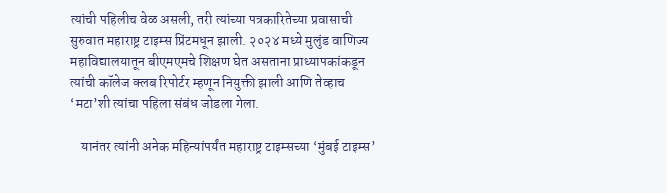त्यांची पहिलीच वेळ असली, तरी त्यांच्या पत्रकारितेच्या प्रवासाची सुरुवात महाराष्ट्र टाइम्स प्रिंटमधून झाली. २०२४ मध्ये मुलुंड वाणिज्य महाविद्यालयातून बीएमएमचे शिक्षण घेत असताना प्राध्यापकांकडून त्यांची कॉलेज क्लब रिपोर्टर म्हणून नियुक्ती झाली आणि तेव्हाच ‘मटा’शी त्यांचा पहिला संबंध जोडला गेला.

    यानंतर त्यांनी अनेक महिन्यांपर्यंत महाराष्ट्र टाइम्सच्या ‘मुंबई टाइम्स’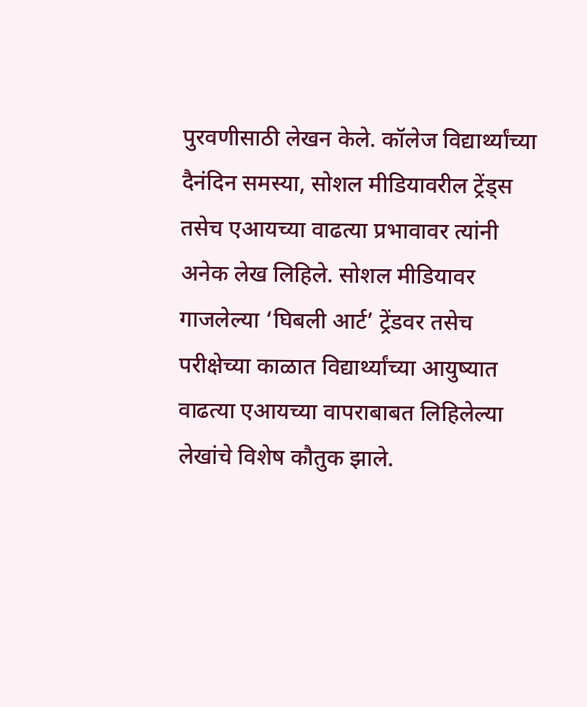पुरवणीसाठी लेखन केले. कॉलेज विद्यार्थ्यांच्या दैनंदिन समस्या, सोशल मीडियावरील ट्रेंड्स तसेच एआयच्या वाढत्या प्रभावावर त्यांनी अनेक लेख लिहिले. सोशल मीडियावर गाजलेल्या ‘घिबली आर्ट’ ट्रेंडवर तसेच परीक्षेच्या काळात विद्यार्थ्यांच्या आयुष्यात वाढत्या एआयच्या वापराबाबत लिहिलेल्या लेखांचे विशेष कौतुक झाले.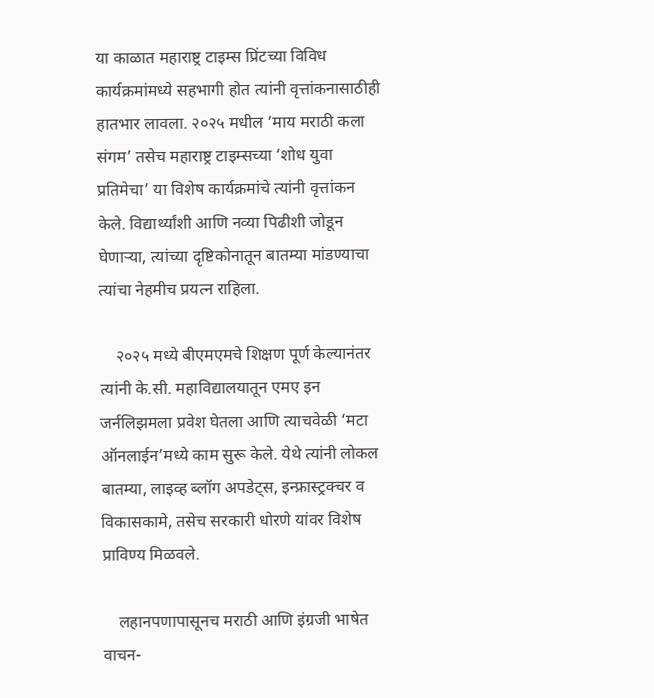या काळात महाराष्ट्र टाइम्स प्रिंटच्या विविध कार्यक्रमांमध्ये सहभागी होत त्यांनी वृत्तांकनासाठीही हातभार लावला. २०२५ मधील ‘माय मराठी कला संगम’ तसेच महाराष्ट्र टाइम्सच्या ‘शोध युवा प्रतिमेचा’ या विशेष कार्यक्रमांचे त्यांनी वृत्तांकन केले. विद्यार्थ्यांशी आणि नव्या पिढीशी जोडून घेणाऱ्या, त्यांच्या दृष्टिकोनातून बातम्या मांडण्याचा त्यांचा नेहमीच प्रयत्न राहिला.

    २०२५ मध्ये बीएमएमचे शिक्षण पूर्ण केल्यानंतर त्यांनी के.सी. महाविद्यालयातून एमए इन जर्नलिझमला प्रवेश घेतला आणि त्याचवेळी ‘मटा ऑनलाईन’मध्ये काम सुरू केले. येथे त्यांनी लोकल बातम्या, लाइव्ह ब्लॉग अपडेट्स, इन्फ्रास्ट्रक्चर व विकासकामे, तसेच सरकारी धोरणे यांवर विशेष प्राविण्य मिळवले.

    लहानपणापासूनच मराठी आणि इंग्रजी भाषेत वाचन-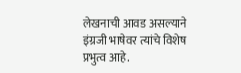लेखनाची आवड असल्याने इंग्रजी भाषेवर त्यांचे विशेष प्रभुत्व आहे.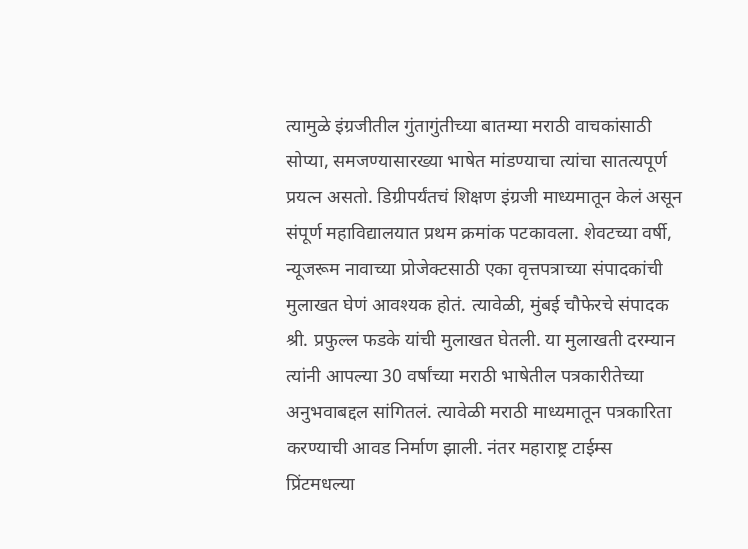त्यामुळे इंग्रजीतील गुंतागुंतीच्या बातम्या मराठी वाचकांसाठी सोप्या, समजण्यासारख्या भाषेत मांडण्याचा त्यांचा सातत्यपूर्ण प्रयत्न असतो. डिग्रीपर्यंतचं शिक्षण इंग्रजी माध्यमातून केलं असून संपूर्ण महाविद्यालयात प्रथम क्रमांक पटकावला. शेवटच्या वर्षी, न्यूजरूम नावाच्या प्रोजेक्टसाठी एका वृत्तपत्राच्या संपादकांची मुलाखत घेणं आवश्यक होतं. त्यावेळी, मुंबई चौफेरचे संपादक श्री. प्रफुल्ल फडके यांची मुलाखत घेतली. या मुलाखती दरम्यान त्यांनी आपल्या 30 वर्षांच्या मराठी भाषेतील पत्रकारीतेच्या अनुभवाबद्दल सांगितलं. त्यावेळी मराठी माध्यमातून पत्रकारिता करण्याची आवड निर्माण झाली. नंतर महाराष्ट्र टाईम्स प्रिंटमधल्या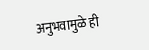अनुभवामुळे ही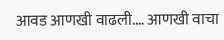आवड आणखी वाढली.… आणखी वाचा